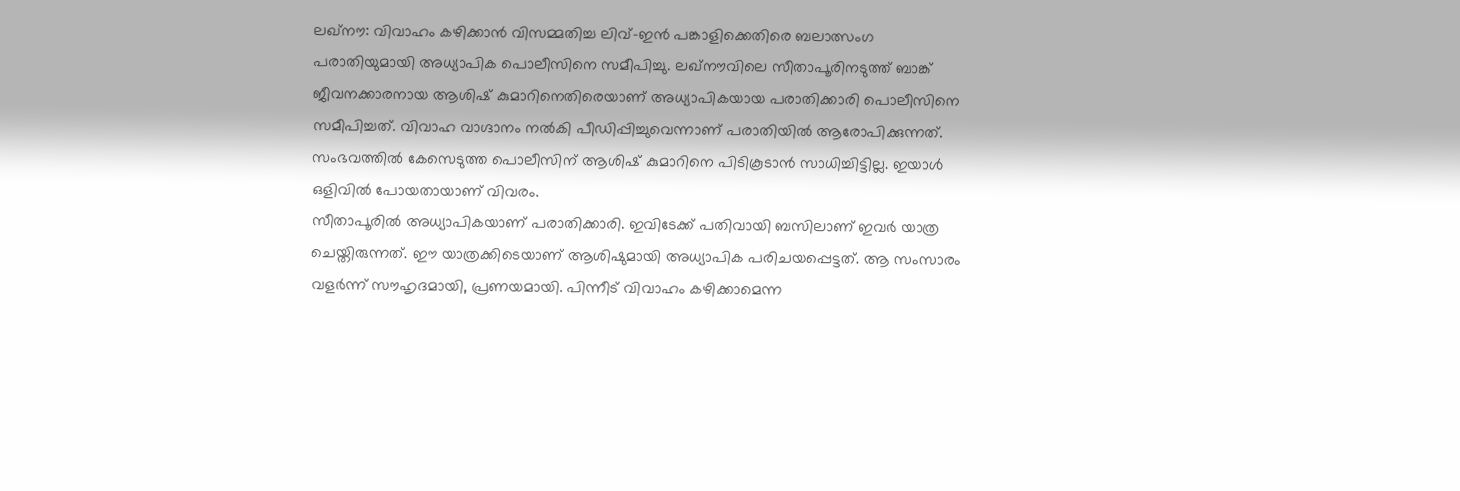ലഖ്നൗ: വിവാഹം കഴിക്കാൻ വിസമ്മതിച്ച ലിവ്-ഇൻ പങ്കാളിക്കെതിരെ ബലാത്സംഗ പരാതിയുമായി അധ്യാപിക പൊലീസിനെ സമീപിച്ചു. ലഖ്നൗവിലെ സീതാപൂരിനടുത്ത് ബാങ്ക് ജീവനക്കാരനായ ആശിഷ് കുമാറിനെതിരെയാണ് അധ്യാപികയായ പരാതിക്കാരി പൊലീസിനെ സമീപിച്ചത്. വിവാഹ വാഗ്ദാനം നൽകി പീഡിപ്പിച്ചുവെന്നാണ് പരാതിയിൽ ആരോപിക്കുന്നത്. സംഭവത്തിൽ കേസെടുത്ത പൊലീസിന് ആശിഷ് കുമാറിനെ പിടികൂടാൻ സാധിച്ചിട്ടില്ല. ഇയാൾ ഒളിവിൽ പോയതായാണ് വിവരം.
സീതാപൂരിൽ അധ്യാപികയാണ് പരാതിക്കാരി. ഇവിടേക്ക് പതിവായി ബസിലാണ് ഇവർ യാത്ര ചെയ്തിരുന്നത്. ഈ യാത്രക്കിടെയാണ് ആശിഷുമായി അധ്യാപിക പരിചയപ്പെട്ടത്. ആ സംസാരം വളർന്ന് സൗഹൃദമായി, പ്രണയമായി. പിന്നീട് വിവാഹം കഴിക്കാമെന്ന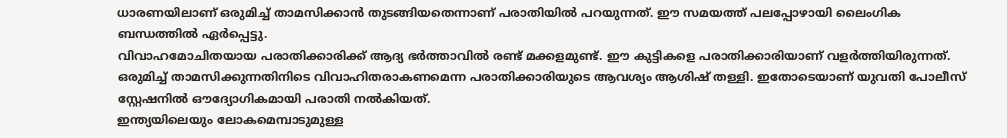ധാരണയിലാണ് ഒരുമിച്ച് താമസിക്കാൻ തുടങ്ങിയതെന്നാണ് പരാതിയിൽ പറയുന്നത്. ഈ സമയത്ത് പലപ്പോഴായി ലൈംഗിക ബന്ധത്തിൽ ഏർപ്പെട്ടു.
വിവാഹമോചിതയായ പരാതിക്കാരിക്ക് ആദ്യ ഭർത്താവിൽ രണ്ട് മക്കളമുണ്ട്. ഈ കുട്ടികളെ പരാതിക്കാരിയാണ് വളർത്തിയിരുന്നത്. ഒരുമിച്ച് താമസിക്കുന്നതിനിടെ വിവാഹിതരാകണമെന്ന പരാതിക്കാരിയുടെ ആവശ്യം ആശിഷ് തള്ളി. ഇതോടെയാണ് യുവതി പോലീസ് സ്റ്റേഷനിൽ ഔദ്യോഗികമായി പരാതി നൽകിയത്.
ഇന്ത്യയിലെയും ലോകമെമ്പാടുമുള്ള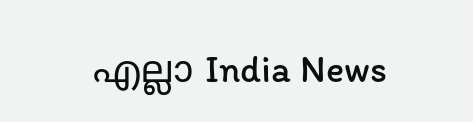എല്ലാ India News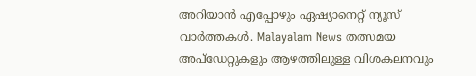അറിയാൻ എപ്പോഴും ഏഷ്യാനെറ്റ് ന്യൂസ് വാർത്തകൾ. Malayalam News തത്സമയ അപ്ഡേറ്റുകളും ആഴത്തിലുള്ള വിശകലനവും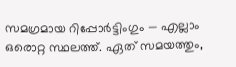സമഗ്രമായ റിപ്പോർട്ടിംഗും — എല്ലാം ഒരൊറ്റ സ്ഥലത്ത്. ഏത് സമയത്തും,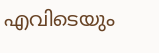എവിടെയും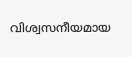വിശ്വസനീയമായ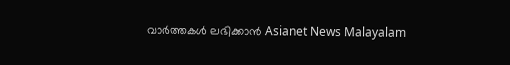വാർത്തകൾ ലഭിക്കാൻ Asianet News Malayalam